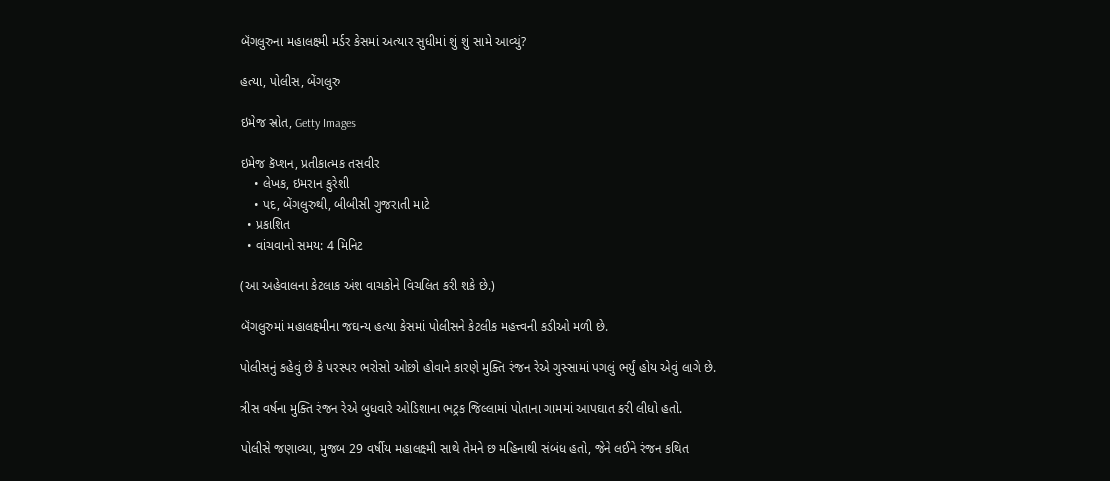બૅંગલુરુના મહાલક્ષ્મી મર્ડર કેસમાં અત્યાર સુધીમાં શું શું સામે આવ્યું?

હત્યા, પોલીસ, બેંગલુરુ

ઇમેજ સ્રોત, Getty Images

ઇમેજ કૅપ્શન, પ્રતીકાત્મક તસવીર
    • લેખક, ઇમરાન કુરેશી
    • પદ, બેંગલુરુથી, બીબીસી ગુજરાતી માટે
  • પ્રકાશિત
  • વાંચવાનો સમય: 4 મિનિટ

(આ અહેવાલના કેટલાક અંશ વાચકોને વિચલિત કરી શકે છે.)

બૅંગલુરુમાં મહાલક્ષ્મીના જઘન્ય હત્યા કેસમાં પોલીસને કેટલીક મહત્ત્વની કડીઓ મળી છે.

પોલીસનું કહેવું છે કે પરસ્પર ભરોસો ઓછો હોવાને કારણે મુક્તિ રંજન રેએ ગુસ્સામાં પગલું ભર્યું હોય એવું લાગે છે.

ત્રીસ વર્ષના મુક્તિ રંજન રેએ બુધવારે ઓડિશાના ભટ્રક જિલ્લામાં પોતાના ગામમાં આપઘાત કરી લીધો હતો.

પોલીસે જણાવ્યા, મુજબ 29 વર્ષીય મહાલક્ષ્મી સાથે તેમને છ મહિનાથી સંબંધ હતો, જેને લઈને રંજન કથિત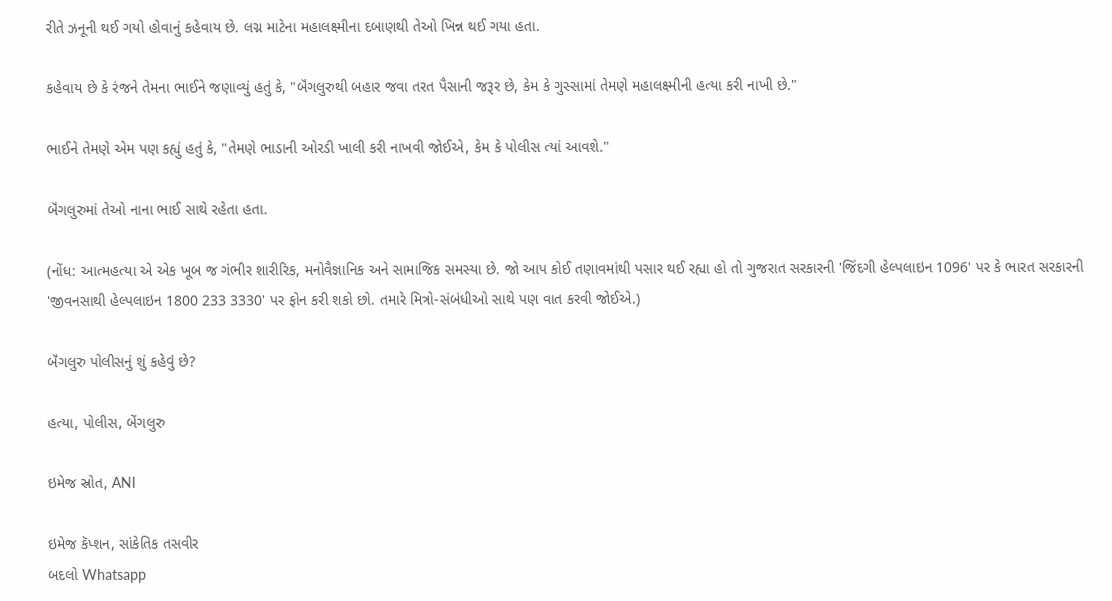રીતે ઝનૂની થઈ ગયો હોવાનું કહેવાય છે. લગ્ન માટેના મહાલક્ષ્મીના દબાણથી તેઓ ખિન્ન થઈ ગયા હતા.

કહેવાય છે કે રંજને તેમના ભાઈને જણાવ્યું હતું કે, "બૅંગલુરુથી બહાર જવા તરત પૈસાની જરૂર છે, કેમ કે ગુસ્સામાં તેમણે મહાલક્ષ્મીની હત્યા કરી નાખી છે."

ભાઈને તેમણે એમ પણ કહ્યું હતું કે, "તેમણે ભાડાની ઓરડી ખાલી કરી નાખવી જોઈએ, કેમ કે પોલીસ ત્યાં આવશે."

બૅંગલુરુમાં તેઓ નાના ભાઈ સાથે રહેતા હતા.

(નોંધ: આત્મહત્યા એ એક ખૂબ જ ગંભીર શારીરિક, મનોવૈજ્ઞાનિક અને સામાજિક સમસ્યા છે. જો આપ કોઈ તણાવમાંથી પસાર થઈ રહ્યા હો તો ગુજરાત સરકારની 'જિંદગી હેલ્પલાઇન 1096' પર કે ભારત સરકારની 'જીવનસાથી હેલ્પલાઇન 1800 233 3330' પર ફોન કરી શકો છો. તમારે મિત્રો-સંબંધીઓ સાથે પણ વાત કરવી જોઈએ.)

બૅંગલુરુ પોલીસનું શું કહેવું છે?

હત્યા, પોલીસ, બેંગલુરુ

ઇમેજ સ્રોત, ANI

ઇમેજ કૅપ્શન, સાંકેતિક તસવીર
બદલો Whatsapp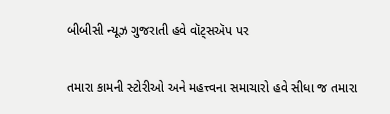બીબીસી ન્યૂઝ ગુજરાતી હવે વૉટ્સઍપ પર

તમારા કામની સ્ટોરીઓ અને મહત્ત્વના સમાચારો હવે સીધા જ તમારા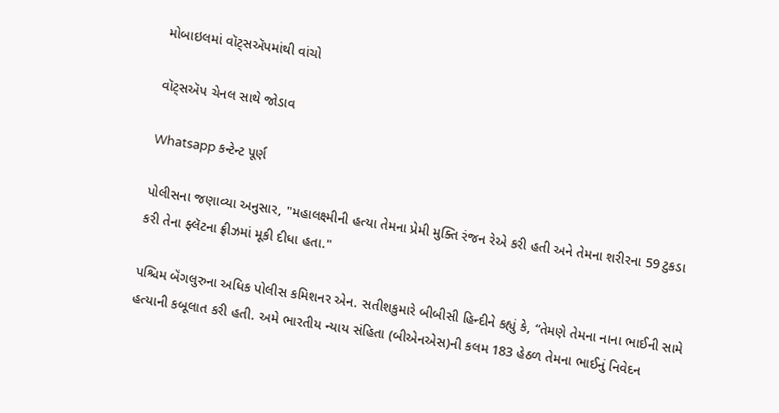મોબાઇલમાં વૉટ્સઍપમાંથી વાંચો

વૉટ્સઍપ ચેનલ સાથે જોડાવ

Whatsapp કન્ટેન્ટ પૂર્ણ

પોલીસના જણાવ્યા અનુસાર, "મહાલક્ષ્મીની હત્યા તેમના પ્રેમી મુક્તિ રંજન રેએ કરી હતી અને તેમના શરીરના 59 ટુકડા કરી તેના ફ્લૅટના ફ્રીઝમાં મૂકી દીધા હતા."

પશ્ચિમ બૅંગલુરુના અધિક પોલીસ કમિશનર એન. સતીશકુમારે બીબીસી હિન્દીને કહ્યું કે, “તેમણે તેમના નાના ભાઈની સામે હત્યાની કબૂલાત કરી હતી. અમે ભારતીય ન્યાય સંહિતા (બીએનએસ)ની કલમ 183 હેઠળ તેમના ભાઈનું નિવેદન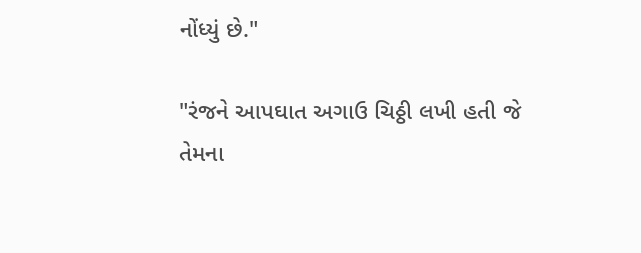નોંધ્યું છે."

"રંજને આપઘાત અગાઉ ચિઠ્ઠી લખી હતી જે તેમના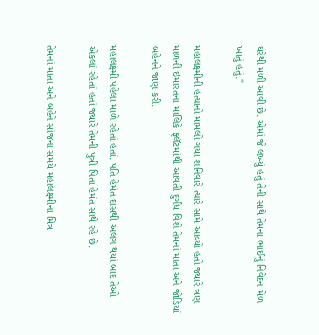ઘરેથી મળી આવી છે. એમાં જે લખ્યું હતું તેની સાથે તેમના ભાઈનું નિવેદન મેળ ખાતું હતું."

મહાલક્ષ્મીની હત્યાનો મામલો ગયા શનિવારે ત્યારે સામે આવ્યો હતો જ્યારે ત્રણ માળની ઇમારતના માલિકે ફ્લૅટમાંથી આવતી દુર્ગંધ વિશે તેમનાં માતા અને જોડિયાં બહેનને જાણ કરી.

મહાલક્ષ્મી પહેલા માળે રહેતાં હતાં. પતિ હેમંત દાસથી અલગ થયાં બાદ તેઓ એકલાં રહેતાં હતાં જ્યારે તેમની પુત્રી પિતા હેમંત સાથે રહે છે.

તેમનાં માતા અને બહેને સાંજના સમયે મહાલક્ષ્મીના મિત્ર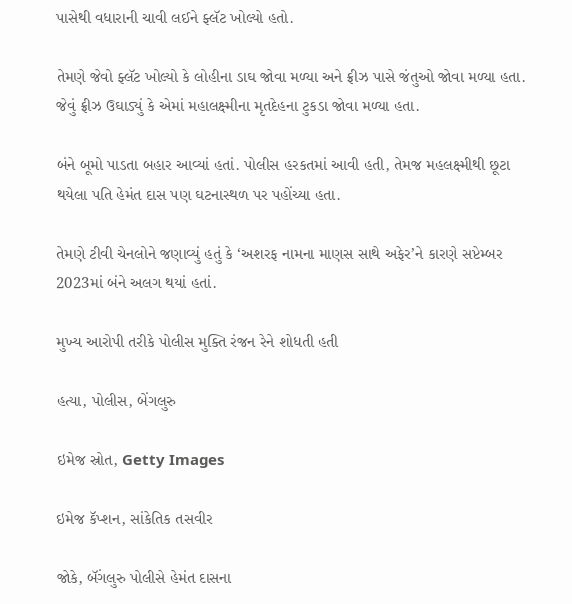પાસેથી વધારાની ચાવી લઈને ફ્લૅટ ખોલ્યો હતો.

તેમણે જેવો ફ્લૅટ ખોલ્યો કે લોહીના ડાઘ જોવા મળ્યા અને ફ્રીઝ પાસે જંતુઓ જોવા મળ્યા હતા. જેવું ફ્રીઝ ઉઘાડ્યું કે એમાં મહાલક્ષ્મીના મૃતદેહના ટુકડા જોવા મળ્યા હતા.

બંને બૂમો પાડતા બહાર આવ્યાં હતાં. પોલીસ હરકતમાં આવી હતી, તેમજ મહલક્ષ્મીથી છૂટા થયેલા પતિ હેમંત દાસ પણ ઘટનાસ્થળ પર પહોંચ્યા હતા.

તેમણે ટીવી ચેનલોને જણાવ્યું હતું કે ‘અશરફ નામના માણસ સાથે અફેર’ને કારણે સપ્ટેમ્બર 2023માં બંને અલગ થયાં હતાં.

મુખ્ય આરોપી તરીકે પોલીસ મુક્તિ રંજન રેને શોધતી હતી

હત્યા, પોલીસ, બેંગલુરુ

ઇમેજ સ્રોત, Getty Images

ઇમેજ કૅપ્શન, સાંકેતિક તસવીર

જોકે, બૅંગલુરુ પોલીસે હેમંત દાસના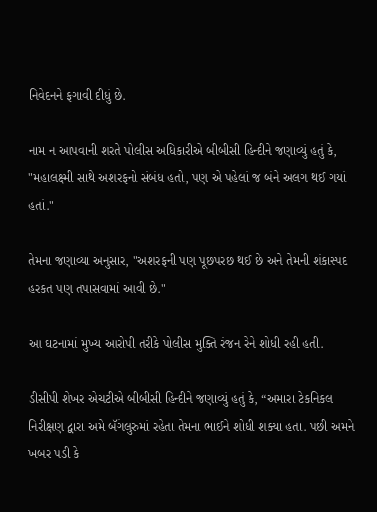નિવેદનને ફગાવી દીધું છે.

નામ ન આપવાની શરતે પોલીસ અધિકારીએ બીબીસી હિન્દીને જણાવ્યું હતું કે, "મહાલક્ષ્મી સાથે અશરફનો સંબંધ હતો, પણ એ પહેલાં જ બંને અલગ થઈ ગયાં હતાં."

તેમના જણાવ્યા અનુસાર, "અશરફની પણ પૂછપરછ થઈ છે અને તેમની શંકાસ્પદ હરકત પણ તપાસવામાં આવી છે."

આ ઘટનામાં મુખ્ય આરોપી તરીકે પોલીસ મુક્તિ રંજન રેને શોધી રહી હતી.

ડીસીપી શેખર એચટીએ બીબીસી હિન્દીને જણાવ્યું હતું કે, “અમારા ટેકનિકલ નિરીક્ષણ દ્વારા અમે બૅંગલુરુમાં રહેતા તેમના ભાઈને શોધી શક્યા હતા. પછી અમને ખબર પડી કે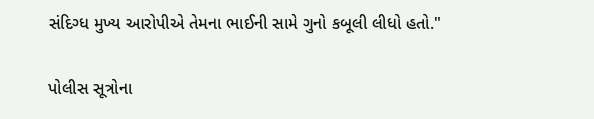સંદિગ્ધ મુખ્ય આરોપીએ તેમના ભાઈની સામે ગુનો કબૂલી લીધો હતો."

પોલીસ સૂત્રોના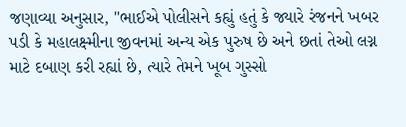જણાવ્યા અનુસાર, "ભાઈએ પોલીસને કહ્યું હતું કે જ્યારે રંજનને ખબર પડી કે મહાલક્ષ્મીના જીવનમાં અન્ય એક પુરુષ છે અને છતાં તેઓ લગ્ન માટે દબાણ કરી રહ્યાં છે, ત્યારે તેમને ખૂબ ગુસ્સો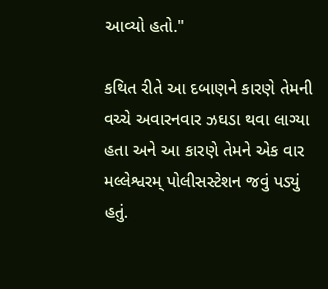આવ્યો હતો."

કથિત રીતે આ દબાણને કારણે તેમની વચ્ચે અવારનવાર ઝઘડા થવા લાગ્યા હતા અને આ કારણે તેમને એક વાર મલ્લેશ્વરમ્ પોલીસસ્ટેશન જવું પડ્યું હતું.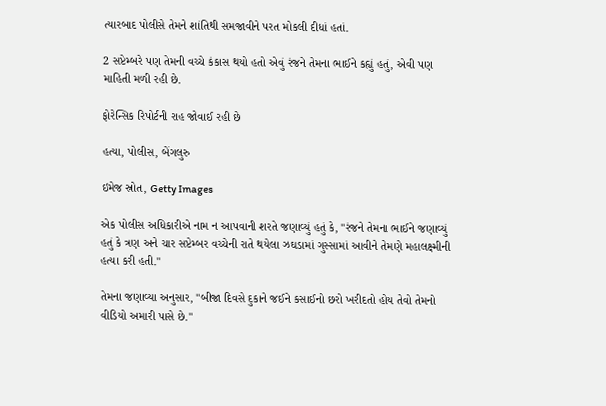ત્યારબાદ પોલીસે તેમને શાંતિથી સમજાવીને પરત મોકલી દીધાં હતાં.

2 સપ્ટેમ્બરે પણ તેમની વચ્ચે કંકાસ થયો હતો એવું રંજને તેમના ભાઈને કહ્યું હતું, એવી પણ માહિતી મળી રહી છે.

ફોરેન્સિક રિપોર્ટની રાહ જોવાઈ રહી છે

હત્યા, પોલીસ, બેંગલુરુ

ઇમેજ સ્રોત, Getty Images

એક પોલીસ અધિકારીએ નામ ન આપવાની શરતે જણાવ્યું હતું કે, "રંજને તેમના ભાઈને જણાવ્યું હતું કે ત્રણ અને ચાર સપ્ટેમ્બર વચ્ચેની રાતે થયેલા ઝઘડામાં ગુસ્સામાં આવીને તેમણે મહાલક્ષ્મીની હત્યા કરી હતી."

તેમના જણાવ્યા અનુસાર, "બીજા દિવસે દુકાને જઈને કસાઈનો છરો ખરીદતો હોય તેવો તેમનો વીડિયો અમારી પાસે છે."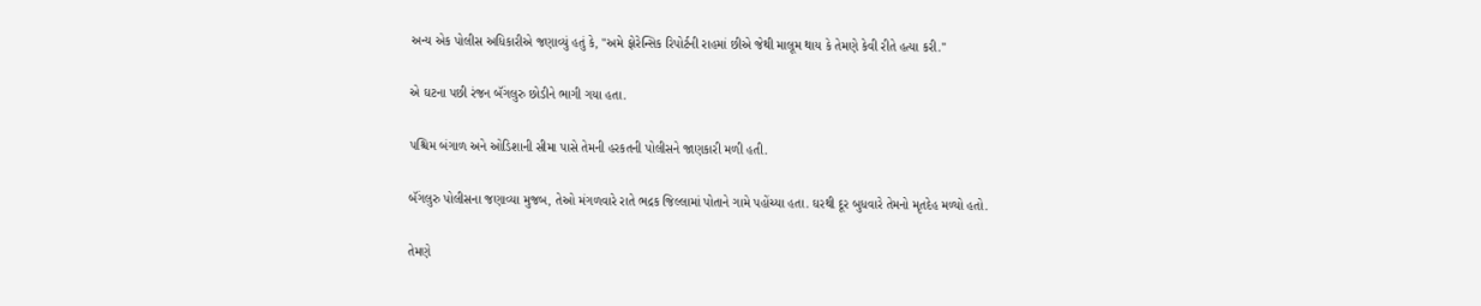અન્ય એક પોલીસ અધિકારીએ જણાવ્યું હતું કે, "અમે ફોરેન્સિક રિપોર્ટની રાહમાં છીએ જેથી માલૂમ થાય કે તેમણે કેવી રીતે હત્યા કરી."

એ ઘટના પછી રંજન બૅંગલુરુ છોડીને ભાગી ગયા હતા.

પશ્ચિમ બંગાળ અને ઓડિશાની સીમા પાસે તેમની હરકતની પોલીસને જાણકારી મળી હતી.

બૅંગલુરુ પોલીસના જણાવ્યા મુજબ, તેઓ મંગળવારે રાતે ભદ્રક જિલ્લામાં પોતાને ગામે પહોંચ્યા હતા. ઘરથી દૂર બુધવારે તેમનો મૃતદેહ મળ્યો હતો.

તેમણે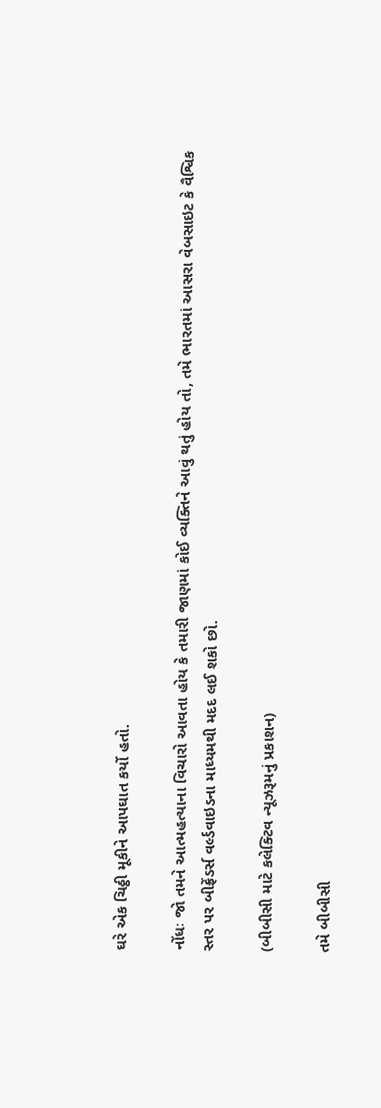ઘરે એક ચિઠ્ઠી મૂકીને આપઘાત કર્યો હતો.

નોંધઃ જો તમને આત્મહત્યાના વિચારો આવતા હોય કે તમારી જાણમાં કોઈ વ્યક્તિને આવું થતું હોય તો, તમે ભારતમાં આસરા વેબસાઇટ કે વૈશ્વિક સ્તર પર બીફ્રેંડર્સ વર્લ્ડવાઇડના માધ્યમથી મદદ લઈ શકો છો.

(બીબીસી માટે કલેક્ટિવ ન્યૂઝરૂમનું પ્રકાશન)

તમે બીબીસી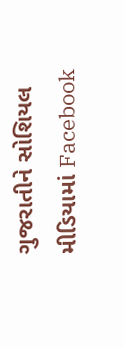ગુજરાતીને સોશિયલ મીડિયામાં Facebook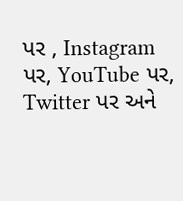પર , Instagram પર, YouTube પર, Twitter પર અને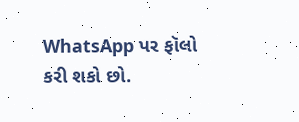WhatsApp પર ફૉલો કરી શકો છો.